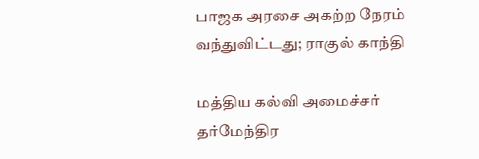பாஜக அரசை அகற்ற நேரம் வந்துவிட்டது; ராகுல் காந்தி

மத்திய கல்வி அமைச்சர் தர்மேந்திர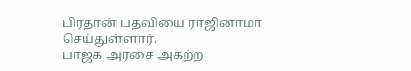பிரதான் பதவியை ராஜினாமா செய்துள்ளார்.
பாஜக அரசை அகற்ற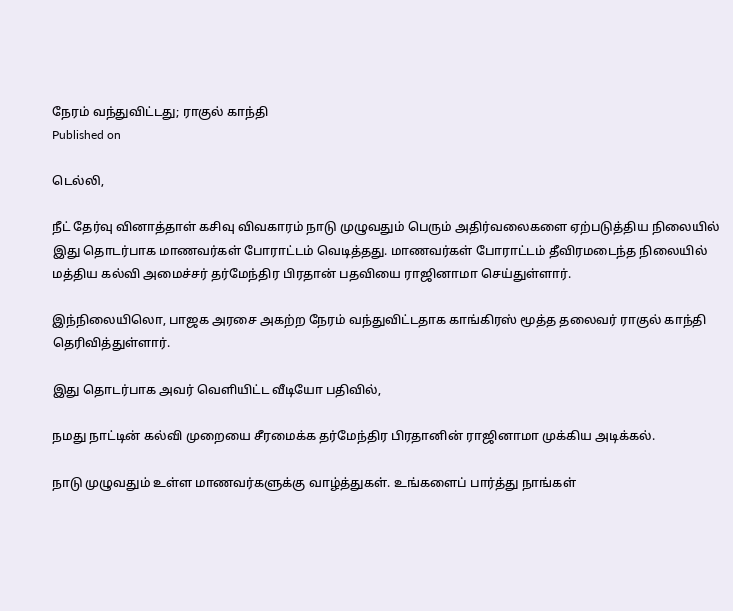நேரம் வந்துவிட்டது; ராகுல் காந்தி
Published on

டெல்லி,

நீட் தேர்வு வினாத்தாள் கசிவு விவகாரம் நாடு முழுவதும் பெரும் அதிர்வலைகளை ஏற்படுத்திய நிலையில் இது தொடர்பாக மாணவர்கள் போராட்டம் வெடித்தது. மாணவர்கள் போராட்டம் தீவிரமடைந்த நிலையில் மத்திய கல்வி அமைச்சர் தர்மேந்திர பிரதான் பதவியை ராஜினாமா செய்துள்ளார்.

இந்நிலையிலொ, பாஜக அரசை அகற்ற நேரம் வந்துவிட்டதாக காங்கிரஸ் மூத்த தலைவர் ராகுல் காந்தி தெரிவித்துள்ளார்.

இது தொடர்பாக அவர் வெளியிட்ட வீடியோ பதிவில்,

நமது நாட்டின் கல்வி முறையை சீரமைக்க தர்மேந்திர பிரதானின் ராஜினாமா முக்கிய அடிக்கல்.

நாடு முழுவதும் உள்ள மாணவர்களுக்கு வாழ்த்துகள். உங்களைப் பார்த்து நாங்கள்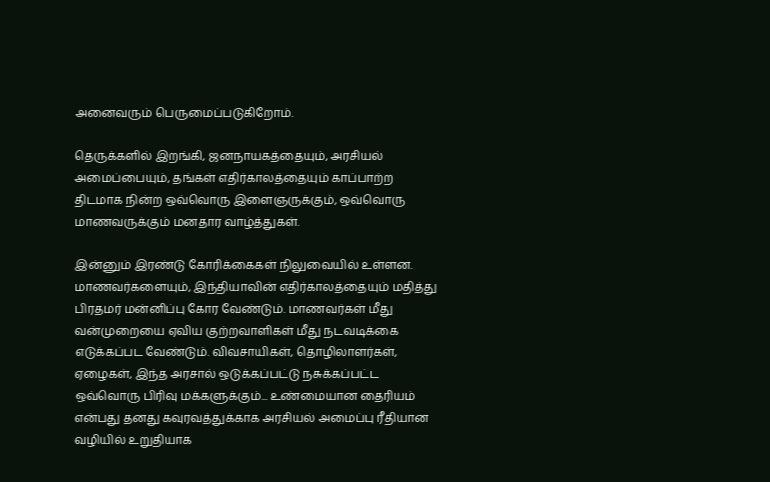அனைவரும் பெருமைப்படுகிறோம்.

தெருக்களில் இறங்கி, ஜனநாயகத்தையும், அரசியல் அமைப்பையும், தங்கள் எதிர்காலத்தையும் காப்பாற்ற திடமாக நின்ற ஒவ்வொரு இளைஞருக்கும், ஒவ்வொரு மாணவருக்கும் மனதார வாழ்த்துகள்.

இன்னும் இரண்டு கோரிக்கைகள் நிலுவையில் உள்ளன. மாணவர்களையும், இந்தியாவின் எதிர்காலத்தையும் மதித்து பிரதமர் மன்னிப்பு கோர வேண்டும். மாணவர்கள் மீது வன்முறையை ஏவிய குற்றவாளிகள் மீது நடவடிக்கை எடுக்கப்பட வேண்டும். விவசாயிகள், தொழிலாளர்கள், ஏழைகள், இந்த அரசால் ஒடுக்கப்பட்டு நசுக்கப்பட்ட ஒவ்வொரு பிரிவு மக்களுக்கும்... உண்மையான தைரியம் என்பது தனது கவுரவத்துக்காக அரசியல் அமைப்பு ரீதியான வழியில் உறுதியாக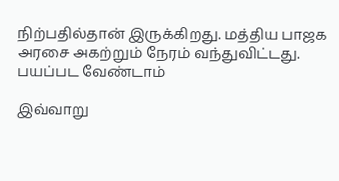நிற்பதில்தான் இருக்கிறது. மத்திய பாஜக அரசை அகற்றும் நேரம் வந்துவிட்டது. பயப்பட வேண்டாம்

இவ்வாறு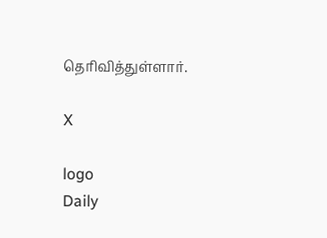தெரிவித்துள்ளார்.

X

logo
Daily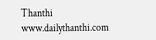Thanthi
www.dailythanthi.com